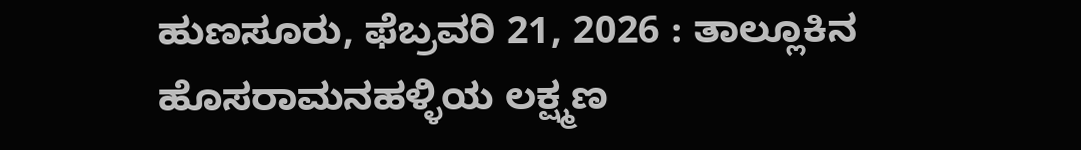ಹುಣಸೂರು, ಫೆಬ್ರವರಿ 21, 2026 : ತಾಲ್ಲೂಕಿನ ಹೊಸರಾಮನಹಳ್ಳಿಯ ಲಕ್ಷ್ಮಣ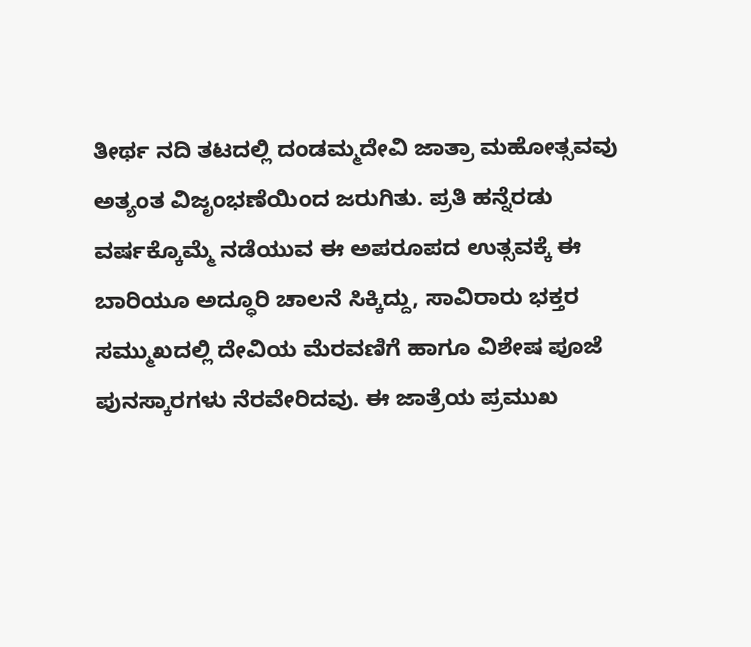ತೀರ್ಥ ನದಿ ತಟದಲ್ಲಿ ದಂಡಮ್ಮದೇವಿ ಜಾತ್ರಾ ಮಹೋತ್ಸವವು ಅತ್ಯಂತ ವಿಜೃಂಭಣೆಯಿಂದ ಜರುಗಿತು. ಪ್ರತಿ ಹನ್ನೆರಡು ವರ್ಷಕ್ಕೊಮ್ಮೆ ನಡೆಯುವ ಈ ಅಪರೂಪದ ಉತ್ಸವಕ್ಕೆ ಈ ಬಾರಿಯೂ ಅದ್ಧೂರಿ ಚಾಲನೆ ಸಿಕ್ಕಿದ್ದು, ಸಾವಿರಾರು ಭಕ್ತರ ಸಮ್ಮುಖದಲ್ಲಿ ದೇವಿಯ ಮೆರವಣಿಗೆ ಹಾಗೂ ವಿಶೇಷ ಪೂಜೆ ಪುನಸ್ಕಾರಗಳು ನೆರವೇರಿದವು. ಈ ಜಾತ್ರೆಯ ಪ್ರಮುಖ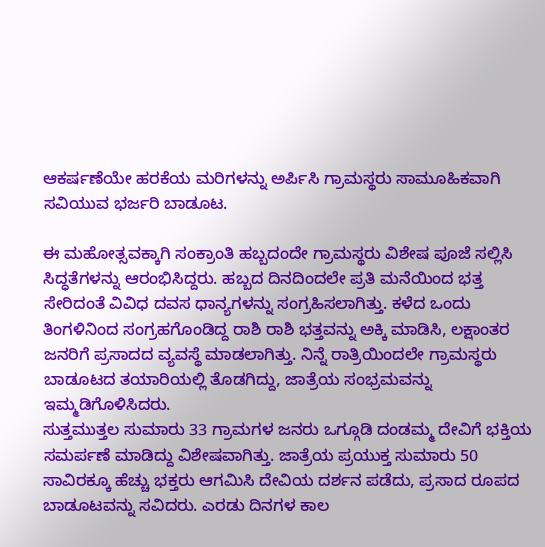ಆಕರ್ಷಣೆಯೇ ಹರಕೆಯ ಮರಿಗಳನ್ನು ಅರ್ಪಿಸಿ ಗ್ರಾಮಸ್ಥರು ಸಾಮೂಹಿಕವಾಗಿ ಸವಿಯುವ ಭರ್ಜರಿ ಬಾಡೂಟ.

ಈ ಮಹೋತ್ಸವಕ್ಕಾಗಿ ಸಂಕ್ರಾಂತಿ ಹಬ್ಬದಂದೇ ಗ್ರಾಮಸ್ಥರು ವಿಶೇಷ ಪೂಜೆ ಸಲ್ಲಿಸಿ ಸಿದ್ಧತೆಗಳನ್ನು ಆರಂಭಿಸಿದ್ದರು. ಹಬ್ಬದ ದಿನದಿಂದಲೇ ಪ್ರತಿ ಮನೆಯಿಂದ ಭತ್ತ ಸೇರಿದಂತೆ ವಿವಿಧ ದವಸ ಧಾನ್ಯಗಳನ್ನು ಸಂಗ್ರಹಿಸಲಾಗಿತ್ತು. ಕಳೆದ ಒಂದು ತಿಂಗಳಿನಿಂದ ಸಂಗ್ರಹಗೊಂಡಿದ್ದ ರಾಶಿ ರಾಶಿ ಭತ್ತವನ್ನು ಅಕ್ಕಿ ಮಾಡಿಸಿ, ಲಕ್ಷಾಂತರ ಜನರಿಗೆ ಪ್ರಸಾದದ ವ್ಯವಸ್ಥೆ ಮಾಡಲಾಗಿತ್ತು. ನಿನ್ನೆ ರಾತ್ರಿಯಿಂದಲೇ ಗ್ರಾಮಸ್ಥರು ಬಾಡೂಟದ ತಯಾರಿಯಲ್ಲಿ ತೊಡಗಿದ್ದು, ಜಾತ್ರೆಯ ಸಂಭ್ರಮವನ್ನು ಇಮ್ಮಡಿಗೊಳಿಸಿದರು.
ಸುತ್ತಮುತ್ತಲ ಸುಮಾರು 33 ಗ್ರಾಮಗಳ ಜನರು ಒಗ್ಗೂಡಿ ದಂಡಮ್ಮ ದೇವಿಗೆ ಭಕ್ತಿಯ ಸಮರ್ಪಣೆ ಮಾಡಿದ್ದು ವಿಶೇಷವಾಗಿತ್ತು. ಜಾತ್ರೆಯ ಪ್ರಯುಕ್ತ ಸುಮಾರು 50 ಸಾವಿರಕ್ಕೂ ಹೆಚ್ಚು ಭಕ್ತರು ಆಗಮಿಸಿ ದೇವಿಯ ದರ್ಶನ ಪಡೆದು, ಪ್ರಸಾದ ರೂಪದ ಬಾಡೂಟವನ್ನು ಸವಿದರು. ಎರಡು ದಿನಗಳ ಕಾಲ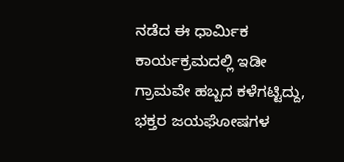ನಡೆದ ಈ ಧಾರ್ಮಿಕ ಕಾರ್ಯಕ್ರಮದಲ್ಲಿ ಇಡೀ ಗ್ರಾಮವೇ ಹಬ್ಬದ ಕಳೆಗಟ್ಟಿದ್ದು, ಭಕ್ತರ ಜಯಘೋಷಗಳ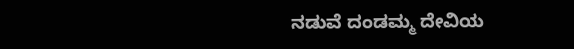ನಡುವೆ ದಂಡಮ್ಮ ದೇವಿಯ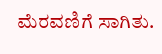ಮೆರವಣಿಗೆ ಸಾಗಿತು.